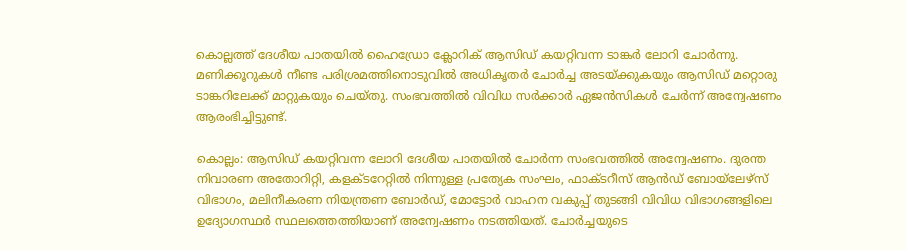കൊല്ലത്ത് ദേശീയ പാതയിൽ ഹൈഡ്രോ ക്ലോറിക് ആസിഡ് കയറ്റിവന്ന ടാങ്കർ ലോറി ചോർന്നു. മണിക്കൂറുകൾ നീണ്ട പരിശ്രമത്തിനൊടുവിൽ അധികൃതർ ചോർച്ച അടയ്ക്കുകയും ആസിഡ് മറ്റൊരു ടാങ്കറിലേക്ക് മാറ്റുകയും ചെയ്തു. സംഭവത്തിൽ വിവിധ സർക്കാർ ഏജൻസികൾ ചേർന്ന് അന്വേഷണം ആരംഭിച്ചിട്ടുണ്ട്.

കൊല്ലം: ആസിഡ് കയറ്റിവന്ന ലോറി ദേശീയ പാതയിൽ ചോർന്ന സംഭവത്തിൽ അന്വേഷണം. ദുരന്ത നിവാരണ അതോറിറ്റി, കളക്ടറേറ്റിൽ നിന്നുള്ള പ്രത്യേക സംഘം, ഫാക്ടറീസ് ആൻഡ് ബോയ്‌ലേഴ്സ് വിഭാഗം, മലിനീകരണ നിയന്ത്രണ ബോർഡ്, മോട്ടോർ വാഹന വകുപ്പ് തുടങ്ങി വിവിധ വിഭാഗങ്ങളിലെ ഉദ്യോഗസ്ഥർ സ്ഥലത്തെത്തിയാണ് അന്വേഷണം നടത്തിയത്. ചോർച്ചയുടെ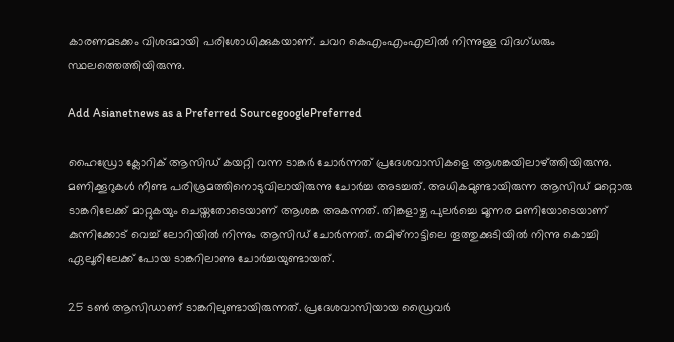കാരണമടക്കം വിശദമായി പരിശോധിക്കുകയാണ്. ചവറ കെഎംഎംഎലിൽ നിന്നുള്ള വിദഗ്ധരും സ്ഥലത്തെത്തിയിരുന്നു.

Add Asianetnews as a Preferred SourcegooglePreferred

ഹൈഡ്രോ ക്ലോറിക് ആസിഡ് കയറ്റി വന്ന ടാങ്കർ ചോർന്നത് പ്രദേശവാസികളെ ആശങ്കയിലാഴ്ത്തിയിരുന്നു. മണിക്കൂറുകൾ നീണ്ട പരിശ്രമത്തിനൊടുവിലായിരുന്നു ചോർച്ച അടച്ചത്. അധികമുണ്ടായിരുന്ന ആസിഡ് മറ്റൊരു ടാങ്കറിലേക്ക് മാറ്റുകയും ചെയ്തതോടെയാണ് ആശങ്ക അകന്നത്. തിങ്കളാഴ്ച പുലർച്ചെ മൂന്നര മണിയോടെയാണ് കുന്നിക്കോട് വെച്ച് ലോറിയിൽ നിന്നും ആസിഡ് ചോർന്നത്. തമിഴ്‌നാട്ടിലെ തൂത്തുക്കുടിയിൽ നിന്നു കൊച്ചി ഏലൂരിലേക്ക് പോയ ടാങ്കറിലാണു ചോർച്ചയുണ്ടായത്.

25 ടൺ ആസിഡാണ് ടാങ്കറിലുണ്ടായിരുന്നത്. പ്രദേശവാസിയായ ഡ്രൈവർ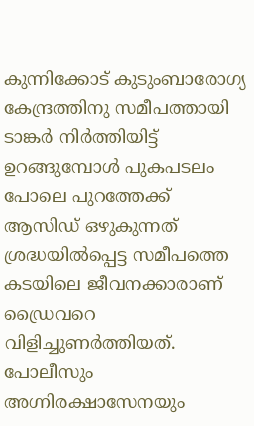കുന്നിക്കോട് കുടുംബാരോഗ്യ കേന്ദ്രത്തിനു സമീപത്തായി ടാങ്കർ നിർത്തിയിട്ട് ഉറങ്ങുമ്പോൾ പുകപടലം പോലെ പുറത്തേക്ക് ആസിഡ് ഒഴുകുന്നത് ശ്രദ്ധയിൽപ്പെട്ട സമീപത്തെ കടയിലെ ജീവനക്കാരാണ് ഡ്രൈവറെ വിളിച്ചുണർത്തിയത്. പോലീസും അഗ്നിരക്ഷാസേനയും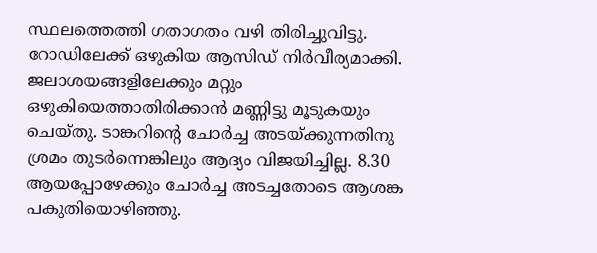സ്ഥലത്തെത്തി ഗതാഗതം വഴി തിരിച്ചുവിട്ടു. റോഡിലേക്ക് ഒഴുകിയ ആസിഡ് നിർവീര്യമാക്കി. ജലാശയങ്ങളിലേക്കും മറ്റും ഒഴുകിയെത്താതിരിക്കാൻ മണ്ണിട്ടു മൂടുകയും ചെയ്തു. ടാങ്കറിന്റെ ചോർച്ച അടയ്ക്കുന്നതിനു ശ്രമം തുടർന്നെങ്കിലും ആദ്യം വിജയിച്ചില്ല. 8.30 ആയപ്പോഴേക്കും ചോർച്ച അടച്ചതോടെ ആശങ്ക പകുതിയൊഴിഞ്ഞു.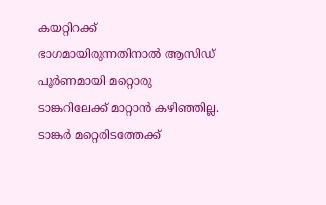കയറ്റിറക്ക് ഭാഗമായിരുന്നതിനാൽ ആസിഡ് പൂർണമായി മറ്റൊരു ടാങ്കറിലേക്ക് മാറ്റാൻ കഴിഞ്ഞില്ല. ടാങ്കർ മറ്റെരിടത്തേക്ക്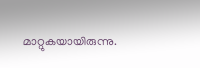മാറ്റുകയായിരുന്നു.